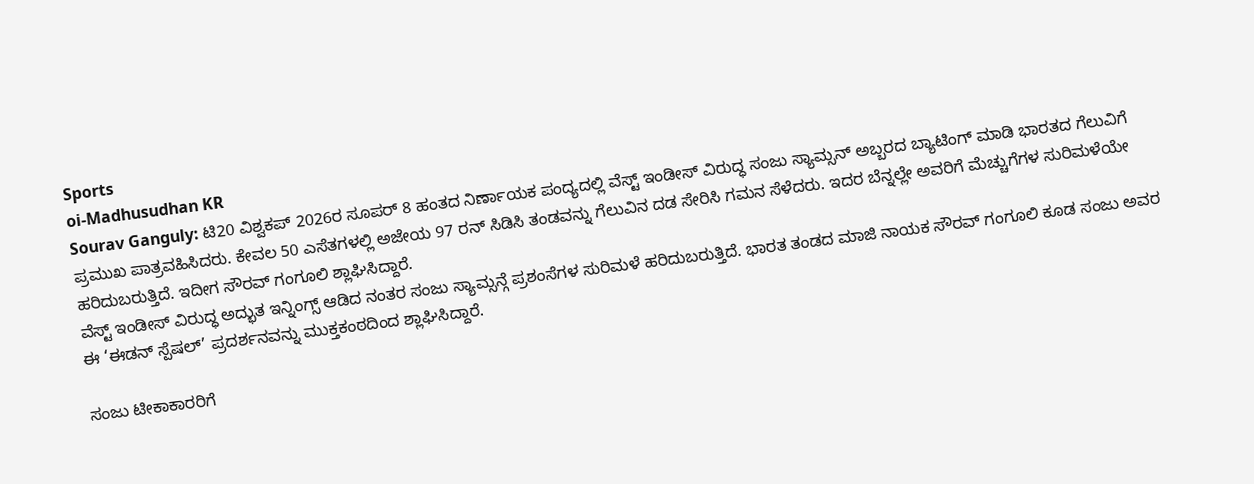Sports
oi-Madhusudhan KR
Sourav Ganguly: ಟಿ20 ವಿಶ್ವಕಪ್ 2026ರ ಸೂಪರ್ 8 ಹಂತದ ನಿರ್ಣಾಯಕ ಪಂದ್ಯದಲ್ಲಿ ವೆಸ್ಟ್ ಇಂಡೀಸ್ ವಿರುದ್ಧ ಸಂಜು ಸ್ಯಾಮ್ಸನ್ ಅಬ್ಬರದ ಬ್ಯಾಟಿಂಗ್ ಮಾಡಿ ಭಾರತದ ಗೆಲುವಿಗೆ ಪ್ರಮುಖ ಪಾತ್ರವಹಿಸಿದರು. ಕೇವಲ 50 ಎಸೆತಗಳಲ್ಲಿ ಅಜೇಯ 97 ರನ್ ಸಿಡಿಸಿ ತಂಡವನ್ನು ಗೆಲುವಿನ ದಡ ಸೇರಿಸಿ ಗಮನ ಸೆಳೆದರು. ಇದರ ಬೆನ್ನಲ್ಲೇ ಅವರಿಗೆ ಮೆಚ್ಚುಗೆಗಳ ಸುರಿಮಳೆಯೇ ಹರಿದುಬರುತ್ತಿದೆ. ಇದೀಗ ಸೌರವ್ ಗಂಗೂಲಿ ಶ್ಲಾಘಿಸಿದ್ದಾರೆ.
ವೆಸ್ಟ್ ಇಂಡೀಸ್ ವಿರುದ್ಧ ಅದ್ಭುತ ಇನ್ನಿಂಗ್ಸ್ ಆಡಿದ ನಂತರ ಸಂಜು ಸ್ಯಾಮ್ಸನ್ಗೆ ಪ್ರಶಂಸೆಗಳ ಸುರಿಮಳೆ ಹರಿದುಬರುತ್ತಿದೆ. ಭಾರತ ತಂಡದ ಮಾಜಿ ನಾಯಕ ಸೌರವ್ ಗಂಗೂಲಿ ಕೂಡ ಸಂಜು ಅವರ ಈ ‘ಈಡನ್ ಸ್ಪೆಷಲ್’ ಪ್ರದರ್ಶನವನ್ನು ಮುಕ್ತಕಂಠದಿಂದ ಶ್ಲಾಘಿಸಿದ್ದಾರೆ.

ಸಂಜು ಟೀಕಾಕಾರರಿಗೆ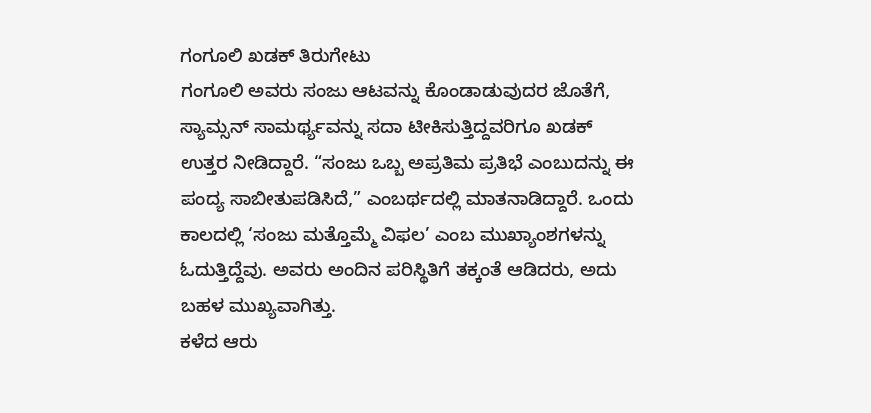ಗಂಗೂಲಿ ಖಡಕ್ ತಿರುಗೇಟು
ಗಂಗೂಲಿ ಅವರು ಸಂಜು ಆಟವನ್ನು ಕೊಂಡಾಡುವುದರ ಜೊತೆಗೆ, ಸ್ಯಾಮ್ಸನ್ ಸಾಮರ್ಥ್ಯವನ್ನು ಸದಾ ಟೀಕಿಸುತ್ತಿದ್ದವರಿಗೂ ಖಡಕ್ ಉತ್ತರ ನೀಡಿದ್ದಾರೆ. “ಸಂಜು ಒಬ್ಬ ಅಪ್ರತಿಮ ಪ್ರತಿಭೆ ಎಂಬುದನ್ನು ಈ ಪಂದ್ಯ ಸಾಬೀತುಪಡಿಸಿದೆ,” ಎಂಬರ್ಥದಲ್ಲಿ ಮಾತನಾಡಿದ್ದಾರೆ. ಒಂದು ಕಾಲದಲ್ಲಿ ‘ಸಂಜು ಮತ್ತೊಮ್ಮೆ ವಿಫಲ’ ಎಂಬ ಮುಖ್ಯಾಂಶಗಳನ್ನು ಓದುತ್ತಿದ್ದೆವು. ಅವರು ಅಂದಿನ ಪರಿಸ್ಥಿತಿಗೆ ತಕ್ಕಂತೆ ಆಡಿದರು, ಅದು ಬಹಳ ಮುಖ್ಯವಾಗಿತ್ತು.
ಕಳೆದ ಆರು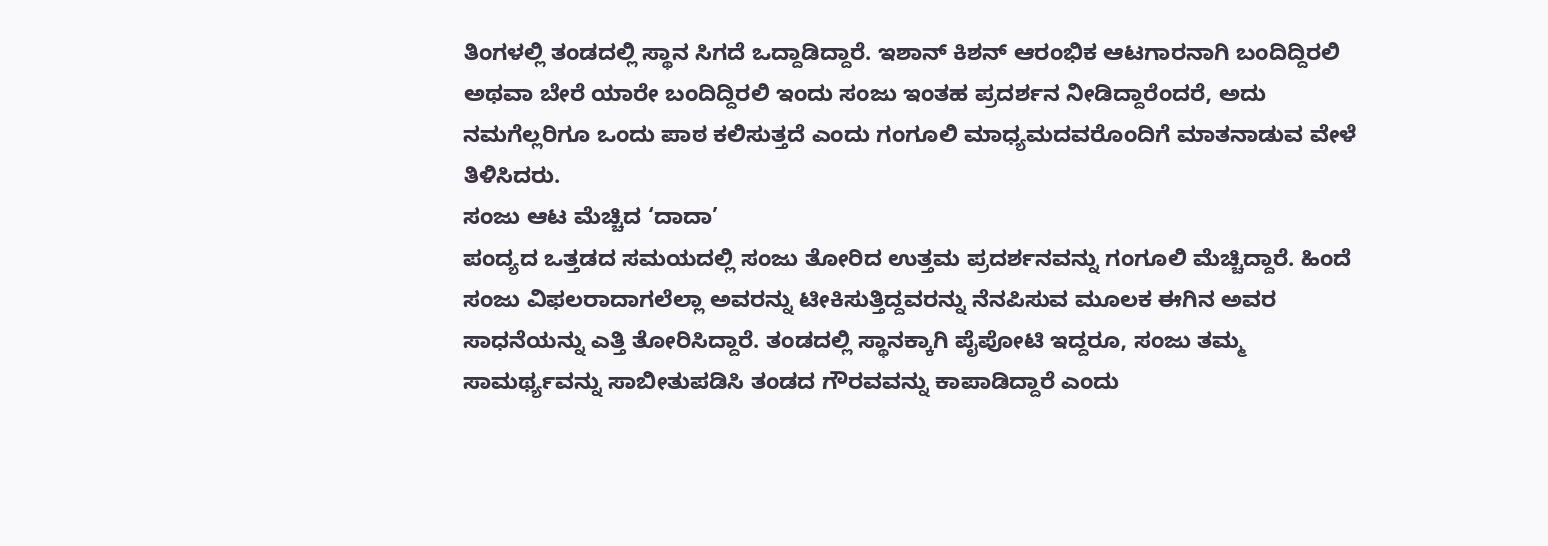ತಿಂಗಳಲ್ಲಿ ತಂಡದಲ್ಲಿ ಸ್ಥಾನ ಸಿಗದೆ ಒದ್ದಾಡಿದ್ದಾರೆ. ಇಶಾನ್ ಕಿಶನ್ ಆರಂಭಿಕ ಆಟಗಾರನಾಗಿ ಬಂದಿದ್ದಿರಲಿ ಅಥವಾ ಬೇರೆ ಯಾರೇ ಬಂದಿದ್ದಿರಲಿ ಇಂದು ಸಂಜು ಇಂತಹ ಪ್ರದರ್ಶನ ನೀಡಿದ್ದಾರೆಂದರೆ, ಅದು ನಮಗೆಲ್ಲರಿಗೂ ಒಂದು ಪಾಠ ಕಲಿಸುತ್ತದೆ ಎಂದು ಗಂಗೂಲಿ ಮಾಧ್ಯಮದವರೊಂದಿಗೆ ಮಾತನಾಡುವ ವೇಳೆ ತಿಳಿಸಿದರು.
ಸಂಜು ಆಟ ಮೆಚ್ಚಿದ ‘ದಾದಾ’
ಪಂದ್ಯದ ಒತ್ತಡದ ಸಮಯದಲ್ಲಿ ಸಂಜು ತೋರಿದ ಉತ್ತಮ ಪ್ರದರ್ಶನವನ್ನು ಗಂಗೂಲಿ ಮೆಚ್ಚಿದ್ದಾರೆ. ಹಿಂದೆ ಸಂಜು ವಿಫಲರಾದಾಗಲೆಲ್ಲಾ ಅವರನ್ನು ಟೀಕಿಸುತ್ತಿದ್ದವರನ್ನು ನೆನಪಿಸುವ ಮೂಲಕ ಈಗಿನ ಅವರ ಸಾಧನೆಯನ್ನು ಎತ್ತಿ ತೋರಿಸಿದ್ದಾರೆ. ತಂಡದಲ್ಲಿ ಸ್ಥಾನಕ್ಕಾಗಿ ಪೈಪೋಟಿ ಇದ್ದರೂ, ಸಂಜು ತಮ್ಮ ಸಾಮರ್ಥ್ಯವನ್ನು ಸಾಬೀತುಪಡಿಸಿ ತಂಡದ ಗೌರವವನ್ನು ಕಾಪಾಡಿದ್ದಾರೆ ಎಂದು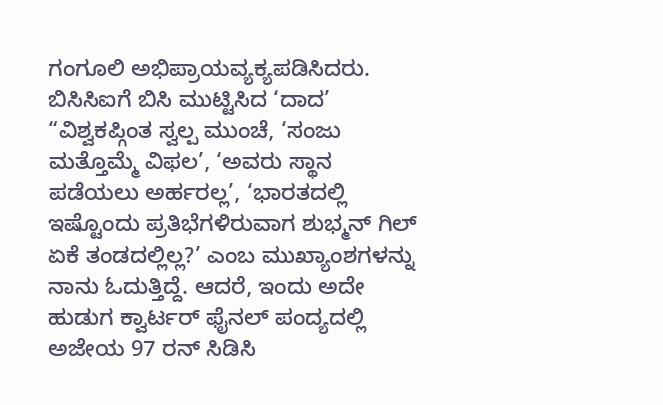ಗಂಗೂಲಿ ಅಭಿಪ್ರಾಯವ್ಯಕ್ಯಪಡಿಸಿದರು.
ಬಿಸಿಸಿಐಗೆ ಬಿಸಿ ಮುಟ್ಟಿಸಿದ ‘ದಾದ’
“ವಿಶ್ವಕಪ್ಗಿಂತ ಸ್ವಲ್ಪ ಮುಂಚೆ, ‘ಸಂಜು ಮತ್ತೊಮ್ಮೆ ವಿಫಲ’, ‘ಅವರು ಸ್ಥಾನ ಪಡೆಯಲು ಅರ್ಹರಲ್ಲ’, ‘ಭಾರತದಲ್ಲಿ ಇಷ್ಟೊಂದು ಪ್ರತಿಭೆಗಳಿರುವಾಗ ಶುಭ್ಮನ್ ಗಿಲ್ ಏಕೆ ತಂಡದಲ್ಲಿಲ್ಲ?’ ಎಂಬ ಮುಖ್ಯಾಂಶಗಳನ್ನು ನಾನು ಓದುತ್ತಿದ್ದೆ. ಆದರೆ, ಇಂದು ಅದೇ ಹುಡುಗ ಕ್ವಾರ್ಟರ್ ಫೈನಲ್ ಪಂದ್ಯದಲ್ಲಿ ಅಜೇಯ 97 ರನ್ ಸಿಡಿಸಿ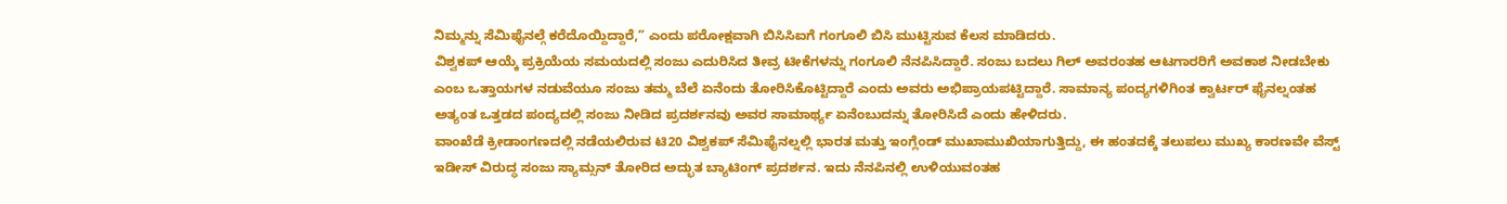ನಿಮ್ಮನ್ನು ಸೆಮಿಫೈನಲ್ಗೆ ಕರೆದೊಯ್ದಿದ್ದಾರೆ,” ಎಂದು ಪರೋಕ್ಷವಾಗಿ ಬಿಸಿಸಿಐಗೆ ಗಂಗೂಲಿ ಬಿಸಿ ಮುಟ್ಟಿಸುವ ಕೆಲಸ ಮಾಡಿದರು.
ವಿಶ್ವಕಪ್ ಆಯ್ಕೆ ಪ್ರಕ್ರಿಯೆಯ ಸಮಯದಲ್ಲಿ ಸಂಜು ಎದುರಿಸಿದ ತೀವ್ರ ಟೀಕೆಗಳನ್ನು ಗಂಗೂಲಿ ನೆನಪಿಸಿದ್ದಾರೆ. ಸಂಜು ಬದಲು ಗಿಲ್ ಅವರಂತಹ ಆಟಗಾರರಿಗೆ ಅವಕಾಶ ನೀಡಬೇಕು ಎಂಬ ಒತ್ತಾಯಗಳ ನಡುವೆಯೂ ಸಂಜು ತಮ್ಮ ಬೆಲೆ ಏನೆಂದು ತೋರಿಸಿಕೊಟ್ಟಿದ್ದಾರೆ ಎಂದು ಅವರು ಅಭಿಪ್ರಾಯಪಟ್ಟಿದ್ದಾರೆ. ಸಾಮಾನ್ಯ ಪಂದ್ಯಗಳಿಗಿಂತ ಕ್ವಾರ್ಟರ್ ಫೈನಲ್ನಂತಹ ಅತ್ಯಂತ ಒತ್ತಡದ ಪಂದ್ಯದಲ್ಲಿ ಸಂಜು ನೀಡಿದ ಪ್ರದರ್ಶನವು ಅವರ ಸಾಮಾರ್ಥ್ಯ ಏನೆಂಬುದನ್ನು ತೋರಿಸಿದೆ ಎಂದು ಹೇಳಿದರು.
ವಾಂಖೆಡೆ ಕ್ರೀಡಾಂಗಣದಲ್ಲಿ ನಡೆಯಲಿರುವ ಟಿ20 ವಿಶ್ವಕಪ್ ಸೆಮಿಫೈನಲ್ನಲ್ಲಿ ಭಾರತ ಮತ್ತು ಇಂಗ್ಲೆಂಡ್ ಮುಖಾಮುಖಿಯಾಗುತ್ತಿದ್ದು, ಈ ಹಂತದಕ್ಕೆ ತಲುಪಲು ಮುಖ್ಯ ಕಾರಣವೇ ವೆಸ್ಟ್ ಇಡೀಸ್ ವಿರುದ್ಧ ಸಂಜು ಸ್ಯಾಮ್ಸನ್ ತೋರಿದ ಅದ್ಭುತ ಬ್ಯಾಟಿಂಗ್ ಪ್ರದರ್ಶನ. ಇದು ನೆನಪಿನಲ್ಲಿ ಉಳಿಯುವಂತಹ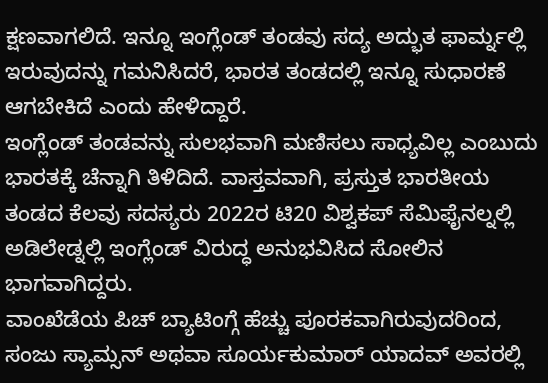ಕ್ಷಣವಾಗಲಿದೆ. ಇನ್ನೂ ಇಂಗ್ಲೆಂಡ್ ತಂಡವು ಸದ್ಯ ಅದ್ಭುತ ಫಾರ್ಮ್ನಲ್ಲಿ ಇರುವುದನ್ನು ಗಮನಿಸಿದರೆ, ಭಾರತ ತಂಡದಲ್ಲಿ ಇನ್ನೂ ಸುಧಾರಣೆ ಆಗಬೇಕಿದೆ ಎಂದು ಹೇಳಿದ್ದಾರೆ.
ಇಂಗ್ಲೆಂಡ್ ತಂಡವನ್ನು ಸುಲಭವಾಗಿ ಮಣಿಸಲು ಸಾಧ್ಯವಿಲ್ಲ ಎಂಬುದು ಭಾರತಕ್ಕೆ ಚೆನ್ನಾಗಿ ತಿಳಿದಿದೆ. ವಾಸ್ತವವಾಗಿ, ಪ್ರಸ್ತುತ ಭಾರತೀಯ ತಂಡದ ಕೆಲವು ಸದಸ್ಯರು 2022ರ ಟಿ20 ವಿಶ್ವಕಪ್ ಸೆಮಿಫೈನಲ್ನಲ್ಲಿ ಅಡಿಲೇಡ್ನಲ್ಲಿ ಇಂಗ್ಲೆಂಡ್ ವಿರುದ್ಧ ಅನುಭವಿಸಿದ ಸೋಲಿನ ಭಾಗವಾಗಿದ್ದರು.
ವಾಂಖೆಡೆಯ ಪಿಚ್ ಬ್ಯಾಟಿಂಗ್ಗೆ ಹೆಚ್ಚು ಪೂರಕವಾಗಿರುವುದರಿಂದ, ಸಂಜು ಸ್ಯಾಮ್ಸನ್ ಅಥವಾ ಸೂರ್ಯಕುಮಾರ್ ಯಾದವ್ ಅವರಲ್ಲಿ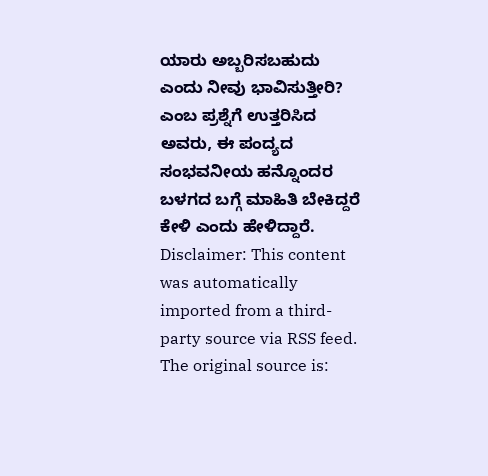ಯಾರು ಅಬ್ಬರಿಸಬಹುದು ಎಂದು ನೀವು ಭಾವಿಸುತ್ತೀರಿ? ಎಂಬ ಪ್ರಶ್ನೆಗೆ ಉತ್ತರಿಸಿದ ಅವರು, ಈ ಪಂದ್ಯದ ಸಂಭವನೀಯ ಹನ್ನೊಂದರ ಬಳಗದ ಬಗ್ಗೆ ಮಾಹಿತಿ ಬೇಕಿದ್ದರೆ ಕೇಳಿ ಎಂದು ಹೇಳಿದ್ದಾರೆ.
Disclaimer: This content was automatically imported from a third-party source via RSS feed. The original source is: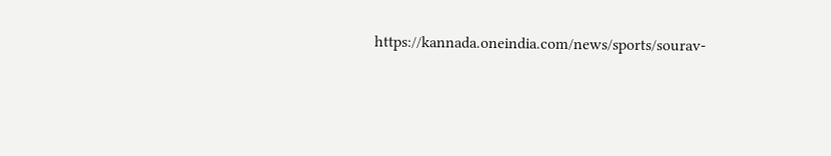https://kannada.oneindia.com/news/sports/sourav-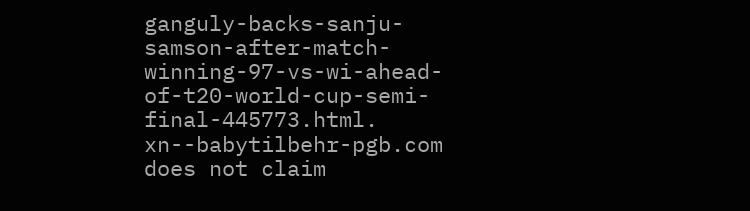ganguly-backs-sanju-samson-after-match-winning-97-vs-wi-ahead-of-t20-world-cup-semi-final-445773.html. xn--babytilbehr-pgb.com does not claim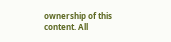ownership of this content. All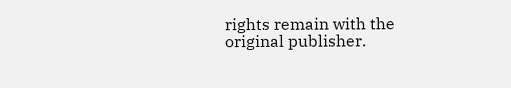rights remain with the original publisher.